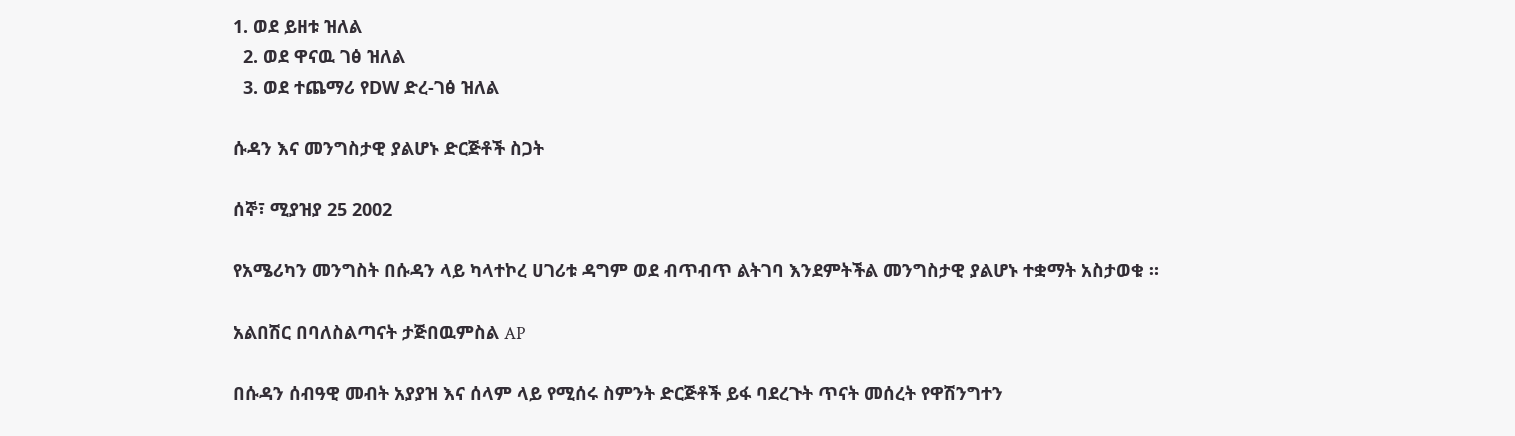1. ወደ ይዘቱ ዝለል
  2. ወደ ዋናዉ ገፅ ዝለል
  3. ወደ ተጨማሪ የDW ድረ-ገፅ ዝለል

ሱዳን እና መንግስታዊ ያልሆኑ ድርጅቶች ስጋት

ሰኞ፣ ሚያዝያ 25 2002

የአሜሪካን መንግስት በሱዳን ላይ ካላተኮረ ሀገሪቱ ዳግም ወደ ብጥብጥ ልትገባ እንደምትችል መንግስታዊ ያልሆኑ ተቋማት አስታወቁ ።

አልበሽር በባለስልጣናት ታጅበዉምስል AP

በሱዳን ሰብዓዊ መብት አያያዝ እና ሰላም ላይ የሚሰሩ ስምንት ድርጅቶች ይፋ ባደረጉት ጥናት መሰረት የዋሽንግተን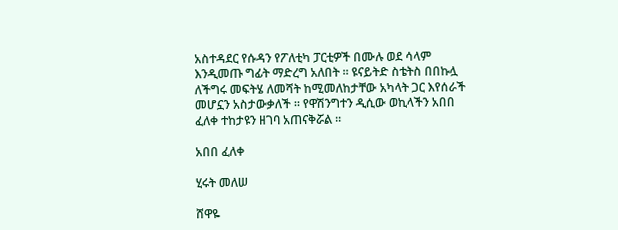አስተዳደር የሱዳን የፖለቲካ ፓርቲዎች በሙሉ ወደ ሳላም እንዲመጡ ግፊት ማድረግ አለበት ። ዩናይትድ ስቴትስ በበኩሏ ለችግሩ መፍትሄ ለመሻት ከሚመለከታቸው አካላት ጋር እየሰራች መሆኗን አስታውቃለች ። የዋሽንግተን ዲሲው ወኪላችን አበበ ፈለቀ ተከታዩን ዘገባ አጠናቅሯል ።

አበበ ፈለቀ

ሂሩት መለሠ

ሸዋዬ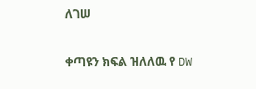ለገሠ

ቀጣዩን ክፍል ዝለለዉ የ DW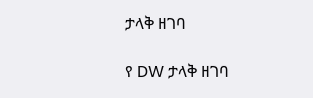ታላቅ ዘገባ

የ DW ታላቅ ዘገባ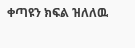ቀጣዩን ክፍል ዝለለዉ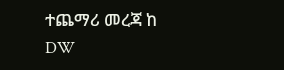ተጨማሪ መረጃ ከ DW